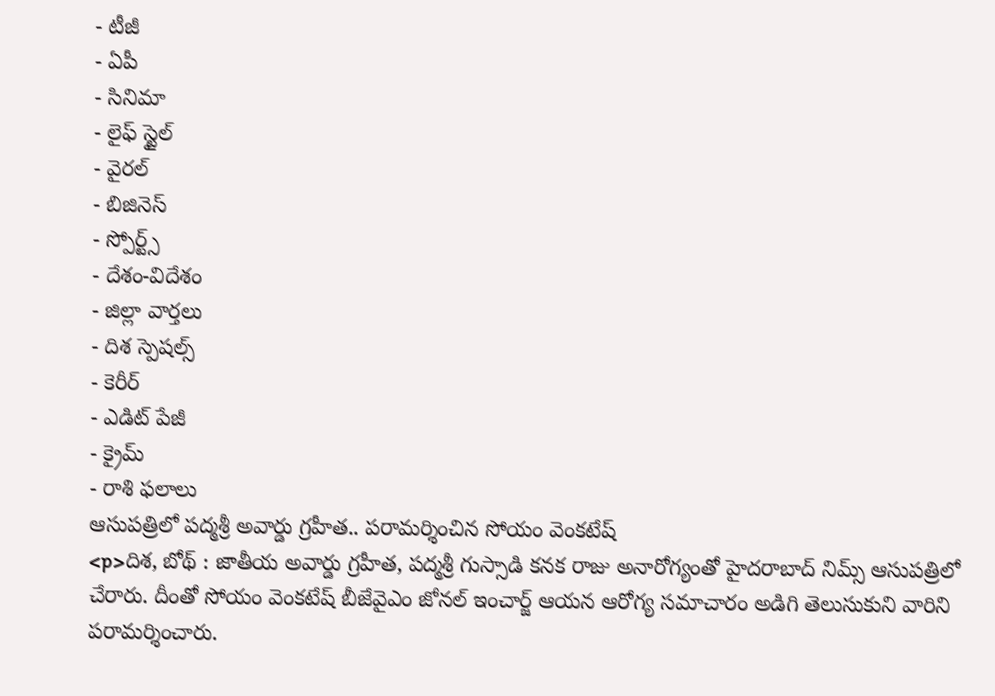- టీజీ
- ఏపీ
- సినిమా
- లైఫ్ స్టైల్
- వైరల్
- బిజినెస్
- స్పోర్ట్స్
- దేశం-విదేశం
- జిల్లా వార్తలు
- దిశ స్పెషల్స్
- కెరీర్
- ఎడిట్ పేజీ
- క్రైమ్
- రాశి ఫలాలు
ఆసుపత్రిలో పద్మశ్రీ అవార్డు గ్రహీత.. పరామర్శించిన సోయం వెంకటేష్
<p>దిశ, బోథ్ : జాతీయ అవార్డు గ్రహీత, పద్మశ్రీ గుస్సాడి కనక రాజు అనారోగ్యంతో హైదరాబాద్ నిమ్స్ ఆసుపత్రిలో చేరారు. దీంతో సోయం వెంకటేష్ బీజేవైఎం జోనల్ ఇంచార్జ్ ఆయన ఆరోగ్య సమాచారం అడిగి తెలుసుకుని వారిని పరామర్శించారు.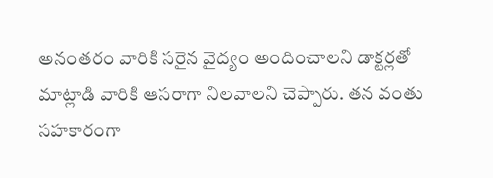అనంతరం వారికి సరైన వైద్యం అందించాలని డాక్టర్లతో మాట్లాడి వారికి ఆసరాగా నిలవాలని చెప్పారు. తన వంతు సహకారంగా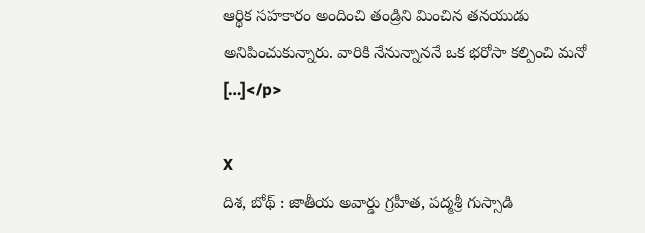ఆర్థిక సహకారం అందించి తండ్రిని మించిన తనయుడు అనిపించుకున్నారు. వారికి నేనున్నాననే ఒక భరోసా కల్పించి మనో […]</p>

X
దిశ, బోథ్ : జాతీయ అవార్డు గ్రహీత, పద్మశ్రీ గుస్సాడి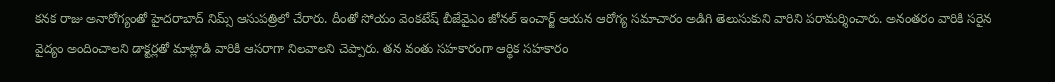కనక రాజు అనారోగ్యంతో హైదరాబాద్ నిమ్స్ ఆసుపత్రిలో చేరారు. దీంతో సోయం వెంకటేష్ బీజేవైఎం జోనల్ ఇంచార్జ్ ఆయన ఆరోగ్య సమాచారం అడిగి తెలుసుకుని వారిని పరామర్శించారు. అనంతరం వారికి సరైన వైద్యం అందించాలని డాక్టర్లతో మాట్లాడి వారికి ఆసరాగా నిలవాలని చెప్పారు. తన వంతు సహకారంగా ఆర్థిక సహకారం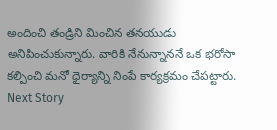అందించి తండ్రిని మించిన తనయుడు అనిపించుకున్నారు. వారికి నేనున్నాననే ఒక భరోసా కల్పించి మనో ధైర్యాన్ని నింపే కార్యక్రమం చేపట్టారు.
Next Story